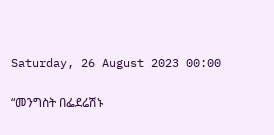Saturday, 26 August 2023 00:00

“መንግስት በፌደሬሽኑ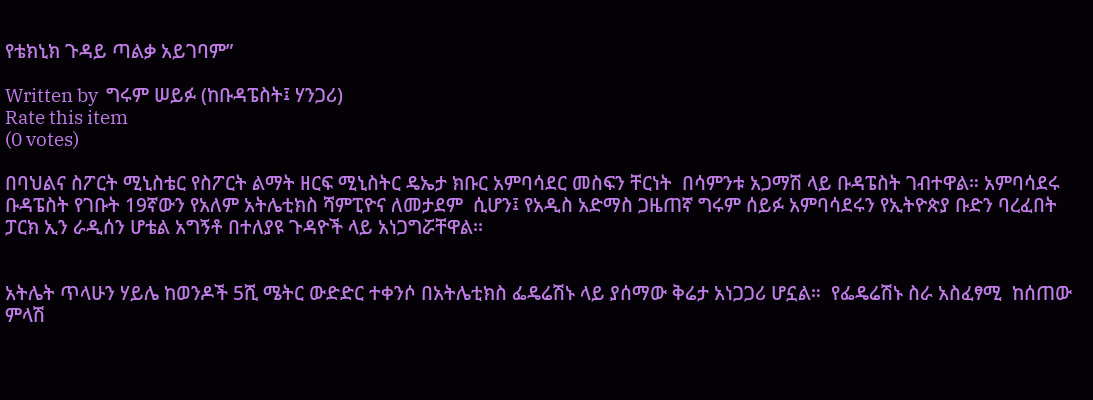የቴክኒክ ጉዳይ ጣልቃ አይገባም”

Written by  ግሩም ሠይፉ (ከቡዳፔስት፤ ሃንጋሪ)
Rate this item
(0 votes)

በባህልና ስፖርት ሚኒስቴር የስፖርት ልማት ዘርፍ ሚኒስትር ዴኤታ ክቡር አምባሳደር መስፍን ቸርነት  በሳምንቱ አጋማሽ ላይ ቡዳፔስት ገብተዋል። አምባሳደሩ ቡዳፔስት የገቡት 19ኛውን የአለም አትሌቲክስ ሻምፒዮና ለመታደም  ሲሆን፤ የአዲስ አድማስ ጋዜጠኛ ግሩም ሰይፉ አምባሳደሩን የኢትዮጵያ ቡድን ባረፈበት ፓርክ ኢን ራዲሰን ሆቴል አግኝቶ በተለያዩ ጉዳዮች ላይ አነጋግሯቸዋል፡፡


አትሌት ጥላሁን ሃይሌ ከወንዶች 5ሺ ሜትር ውድድር ተቀንሶ በአትሌቲክስ ፌዴሬሽኑ ላይ ያሰማው ቅሬታ አነጋጋሪ ሆኗል።  የፌዴሬሽኑ ስራ አስፈፃሚ  ከሰጠው ምላሽ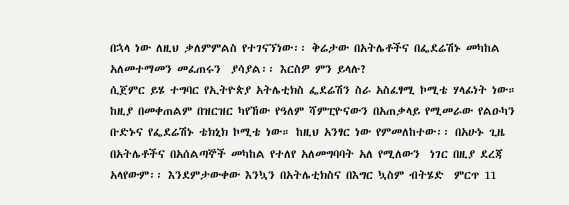በኋላ ነው ለዚህ ቃለምምልስ የተገናኘነው፡፡ ቅሬታው በአትሌቶችና በፌደሬሽኑ መካከል አለመተማመን መፈጠሩን  ያሳያል፡፡ እርስዎ ምን ይላሉ?
ሲጀምር ይሄ ተግባር የኢትዮጵያ አትሌቲክስ ፌደሬሽን ስራ አስፈፃሚ ኮሚቴ ሃላፊነት ነው። ከዚያ በመቀጠልም በዝርዝር ካየኸው የዓለም ሻምፒዮናውን በአጠቃላይ የሚመራው የልዑካን ቡድኑና የፌደሬሽኑ ቴክኒክ ኮሚቴ ነው። ከዚህ አንፃር ነው የምመለከተው፡፡ በአሁኑ ጊዜ በአትሌቶችና በአሰልጣኞች መካከል የተለየ አለመግባባት አለ የሚለውን  ነገር በዚያ ደረጃ አላየውም፡፡ እንደምታውቀው እንኳን በአትሌቲክስና በእግር ኳስም ብትሄድ  ምርጥ 11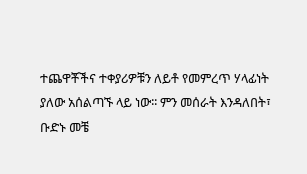ተጨዋቾችና ተቀያሪዎቹን ለይቶ የመምረጥ ሃላፊነት ያለው አሰልጣኙ ላይ ነው፡፡ ምን መሰራት እንዳለበት፣ ቡድኑ መቼ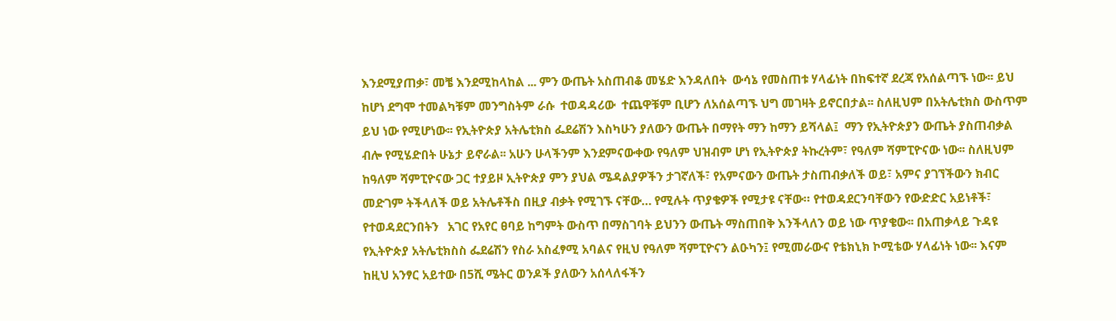እንደሚያጠቃ፣ መቼ እንደሚከላከል ... ምን ውጤት አስጠብቆ መሄድ እንዳለበት  ውሳኔ የመስጠቱ ሃላፊነት በከፍተኛ ደረጃ የአሰልጣኙ ነው፡፡ ይህ ከሆነ ደግሞ ተመልካቹም መንግስትም ራሱ  ተወዳዳሪው  ተጨዋቹም ቢሆን ለአሰልጣኙ ህግ መገዛት ይኖርበታል፡፡ ስለዚህም በአትሌቲክስ ውስጥም ይህ ነው የሚሆነው፡፡ የኢትዮጵያ አትሌቲክስ ፌደሬሽን እስካሁን ያለውን ውጤት በማየት ማን ከማን ይሻላል፤  ማን የኢትዮጵያን ውጤት ያስጠብቃል ብሎ የሚሄድበት ሁኔታ ይኖራል፡፡ አሁን ሁላችንም እንደምናውቀው የዓለም ህዝብም ሆነ የኢትዮጵያ ትኩረትም፣ የዓለም ሻምፒዮናው ነው፡፡ ስለዚህም ከዓለም ሻምፒዮናው ጋር ተያይዞ ኢትዮጵያ ምን ያህል ሜዳልያዎችን ታገኛለች፣ የአምናውን ውጤት ታስጠብቃለች ወይ፣ አምና ያገኘችውን ክብር መድገም ትችላለች ወይ አትሌቶችስ በዚያ ብቃት የሚገኙ ናቸው… የሚሉት ጥያቄዎች የሚታዩ ናቸው። የተወዳደርንባቸውን የውድድር አይነቶች፣ የተወዳደርንበትን   አገር የአየር ፀባይ ከግምት ውስጥ በማስገባት ይህንን ውጤት ማስጠበቅ እንችላለን ወይ ነው ጥያቄው፡፡ በአጠቃላይ ጉዳዩ የኢትዮጵያ አትሌቲክስስ ፌደሬሽን የስራ አስፈፃሚ አባልና የዚህ የዓለም ሻምፒዮናን ልዑካን፤ የሚመራውና የቴክኒክ ኮሚቴው ሃላፊነት ነው፡፡ እናም ከዚህ አንፃር አይተው በ5ሺ ሜትር ወንዶች ያለውን አሰላለፋችን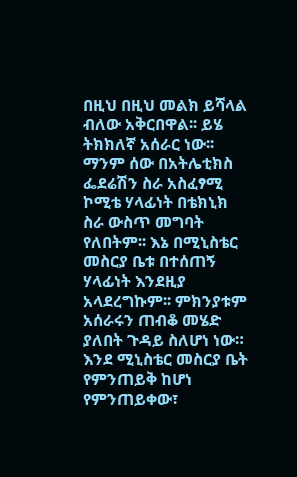በዚህ በዚህ መልክ ይሻላል ብለው አቅርበዋል፡፡ ይሄ ትክክለኛ አሰራር ነው፡፡ ማንም ሰው በአትሌቲክስ ፌደሬሽን ስራ አስፈፃሚ ኮሚቴ ሃላፊነት በቴክኒክ ስራ ውስጥ መግባት የለበትም፡፡ እኔ በሚኒስቴር መስርያ ቤቱ በተሰጠኝ ሃላፊነት እንደዚያ አላደረግኩም፡፡ ምክንያቱም አሰራሩን ጠብቆ መሄድ ያለበት ጉዳይ ስለሆነ ነው። እንደ ሚኒስቴር መስርያ ቤት የምንጠይቅ ከሆነ የምንጠይቀው፣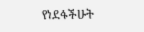የነደፋችሁት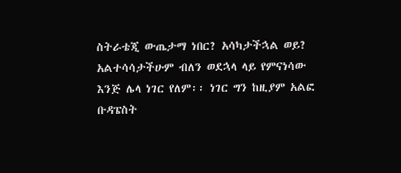ስትራቴጂ ውጤታማ ነበር? አሳካታችኋል ወይ? አልተሳሳታችሁም ብለን ወደኋላ ላይ የምናነሳው እንጅ ሌላ ነገር የለም፡፡ ነገር ግን ከዚያም አልፎ ቡዳፔስት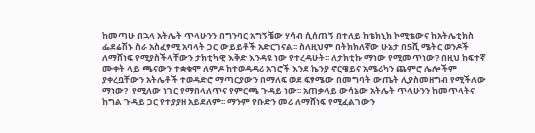ከመጣሁ በኋላ አትሌት ጥላሁንን በግንባር አግኝቼው ሃሳብ ሲሰጠኝ በተለይ ከቴክኒክ ኮሚቴውና ከአትሌቲክስ ፌደሬሽኑ ስራ አስፈፃሚ አባላት ጋር ውይይቶች አድርገናል፡፡ ስለዚህም በትክክለኛው ሁኔታ በ5ሺ ሜትር ወንዶች ለማሸነፍ የሚያስችላቸውን ታክቲካዊ እቅድ እንዳዩ ነው የተረዳሁት፡፡ ለታክቲኩ ማነው የሚመጥነው? በዚህ ከፍተኛ ሙቀት ላይ ጫናውን ተቋቁሞ ለምዶ ከተወዳዳሪ አገሮች እንደ ኬንያ ኖርዌይና አሜሪካን ጨምሮ ሌሎችም ያቀረቧቸውን አትሌቶች ተወዳድሮ ማጣርያውን በማለፍ ወደ ፍፃሜው በመግባት ውጤት ሊያስመዘግብ የሚችለው ማነው?  የሚለው ነገር የማበላለጥና የምርጫ ጉዳይ ነው፡፡ አጠቃላይ ውሳኔው አትሌት ጥላሁንን ከመጥላትና ከግል ጉዳይ ጋር የተያያዘ አይደለም፡፡ ማንም የቡድን መሪ ለማሸነፍ የሚፈልገውን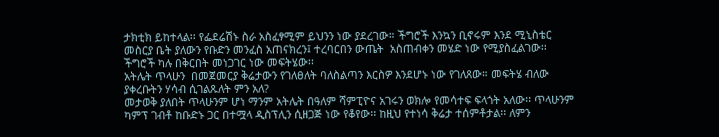ታክቲክ ይከተላል፡፡ የፌደሬሽኑ ስራ አስፈፃሚም ይህንን ነው ያደረገው። ችግሮች እንኳን ቢኖሩም እንደ ሚኒስቴር መስርያ ቤት ያለውን የቡድን መንፈስ አጠናክረን፤ ተረባርበን ውጤት  አስጠብቀን መሄድ ነው የሚያስፈልገው፡፡ ችግሮች ካሉ በቅርበት መነጋገር ነው መፍትሄው፡፡
አትሌት ጥላሁን  በመጀመርያ ቅሬታውን የገለፀለት ባለስልጣን እርስዎ እንደሆኑ ነው የገለጸው። መፍትሄ ብለው ያቀረቡትን ሃሳብ ሲገልጹለት ምን አለ?
መታወቅ ያለበት ጥላሁንም ሆነ ማንም አትሌት በዓለም ሻምፒዮና አገሩን ወክሎ የመሳተፍ ፍላጎት አለው፡፡ ጥላሁንም ካምፕ ገብቶ ከቡድኑ ጋር በተሟላ ዲስፕሊን ሲዘጋጅ ነው የቆየው፡፡ ከዚህ የተነሳ ቅሬታ ተሰምቶታል፡፡ ለምን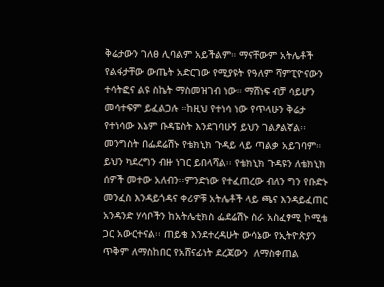ቅሬታውን ገለፀ ሊባልም አይችልም። ማናቸውም አትሌቶች የልፋታቸው ውጤት አድርገው የሚያዩት የዓለም ሻምፒዮናውን ተሳትፎና ልዩ ስኬት ማስመዝገብ ነው። ማሸነፍ ብቻ ሳይሆን መሳተፍም ይፈልጋሉ ።ከዚህ የተነሳ ነው የጥላሁን ቅሬታ የተነሳው እኔም ቡዳፔስት እንደገባሁኝ ይህን ገልፆልኛል፡፡ መንግስት በፌደሬሽኑ የቴክኒክ ጉዳይ ላይ ጣልቃ አይገባም። ይህን ካደረግን ብዙ ነገር ይበላሻል፡፡ የቴክኒክ ጉዳዩን ለቴክኒክ ሰዎች መተው አለብን፡፡ምንድነው የተፈጠረው ብለን ግን የቡድኑ መንፈስ እንዳይጎዳና ቀሪዎቹ አትሌቶች ላይ ጫና እንዳይፈጠር አንዳንድ ሃሳቦችን ከአትሌቲክስ ፌደሬሽኑ ስራ አስፈፃሚ ኮሚቴ ጋር አውርተናል፡፡ ጠይቄ እንደተረዳሁት ውሳኔው የኢትዮጵያን ጥቅም ለማስከበር የአሸናፊነት ደረጃውን  ለማስቀጠል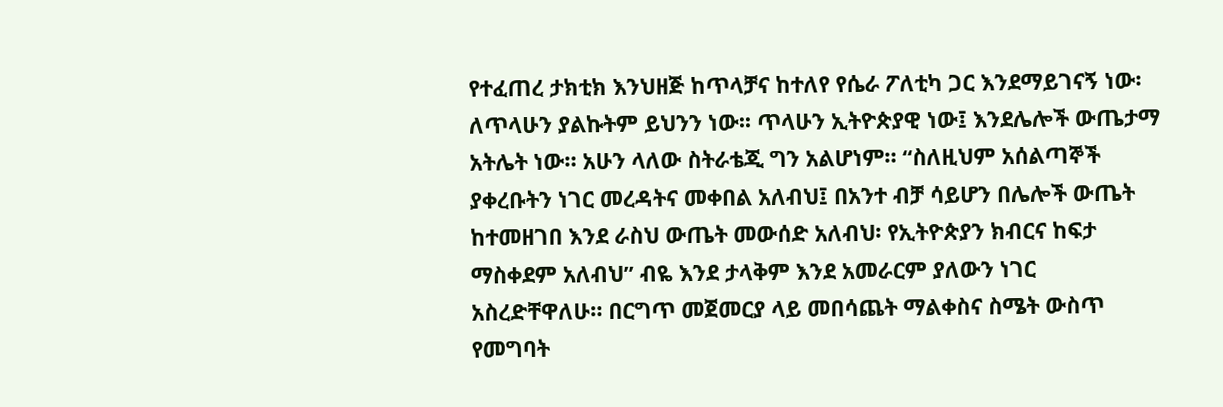የተፈጠረ ታክቲክ እንህዘጅ ከጥላቻና ከተለየ የሴራ ፖለቲካ ጋር እንደማይገናኝ ነው፡ ለጥላሁን ያልኩትም ይህንን ነው፡፡ ጥላሁን ኢትዮጵያዊ ነው፤ እንደሌሎች ውጤታማ አትሌት ነው። አሁን ላለው ስትራቴጂ ግን አልሆነም። “ስለዚህም አሰልጣኞች ያቀረቡትን ነገር መረዳትና መቀበል አለብህ፤ በአንተ ብቻ ሳይሆን በሌሎች ውጤት ከተመዘገበ እንደ ራስህ ውጤት መውሰድ አለብህ፡ የኢትዮጵያን ክብርና ከፍታ ማስቀደም አለብህ” ብዬ እንደ ታላቅም እንደ አመራርም ያለውን ነገር  አስረድቸዋለሁ። በርግጥ መጀመርያ ላይ መበሳጨት ማልቀስና ስሜት ውስጥ የመግባት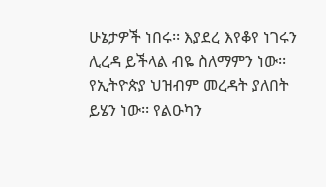ሁኔታዎች ነበሩ፡፡ እያደረ እየቆየ ነገሩን ሊረዳ ይችላል ብዬ ስለማምን ነው፡፡ የኢትዮጵያ ህዝብም መረዳት ያለበት ይሄን ነው፡፡ የልዑካን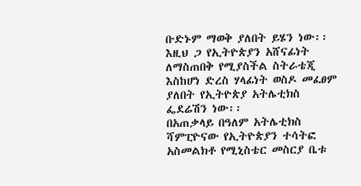ቡድኑም ማወቅ ያለበት ይሄን ነው፡፡ እዚህ ጋ የኢትዮጵያን አሸናፊነት ለማስጠበቅ የሚያስችል ስትራቴጂ እስከሆነ ድረስ ሃላፊነት ወስዶ መፈፀም ያለበት የኢትዮጵያ አትሌቲክስ ፌደሬሽን ነው፡፡
በአጠቃላይ በዓለም አትሌቲክስ ሻምፒዮናው የኢትዮጵያን ተሳትፎ አስመልክቶ የሚኒስቴር መስርያ ቤቱ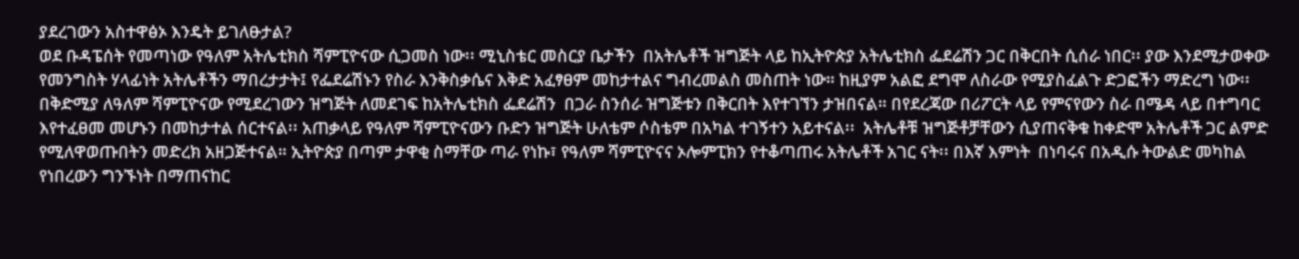ያደረገውን አስተዋፅኦ እንዴት ይገለፁታል?
ወደ ቡዳፔሰት የመጣነው የዓለም አትሌቲክስ ሻምፒዮናው ሲጋመስ ነው፡፡ ሚኒስቴር መስርያ ቤታችን  በአትሌቶች ዝግጅት ላይ ከኢትዮጵያ አትሌቲክስ ፌደሬሽን ጋር በቅርበት ሲሰራ ነበር፡፡ ያው እንደሚታወቀው የመንግስት ሃላፊነት አትሌቶችን ማበረታታት፤ የፌደሬሽኑን የስራ እንቅስቃሴና እቅድ አፈፃፀም መከታተልና ግብረመልስ መስጠት ነው። ከዚያም አልፎ ደግሞ ለስራው የሚያስፈልጉ ድጋፎችን ማድረግ ነው፡፡  በቅድሚያ ለዓለም ሻምፒዮናው የሚደረገውን ዝግጅት ለመደገፍ ከአትሌቲክስ ፌደሬሽን  በጋራ ስንሰራ ዝግጅቱን በቅርበት እየተገኘን ታዝበናል። በየደረጃው በሪፖርት ላይ የምናየውን ስራ በሜዳ ላይ በተግባር እየተፈፀመ መሆኑን በመከታተል ሰርተናል፡፡ አጠቃላይ የዓለም ሻምፒዮናውን ቡድን ዝግጅት ሁለቴም ሶስቴም በአካል ተገኝተን አይተናል፡፡  አትሌቶቹ ዝግጅቶቻቸውን ሲያጠናቅቁ ከቀድሞ አትሌቶች ጋር ልምድ የሚለዋወጡበትን መድረክ አዘጋጅተናል። ኢትዮጵያ በጣም ታዋቂ ስማቸው ጣራ የነኩ፣ የዓለም ሻምፒዮናና ኦሎምፒክን የተቆጣጠሩ አትሌቶች አገር ናት፡፡ በእኛ እምነት  በነባሩና በአዲሱ ትውልድ መካከል የነበረውን ግንኙነት በማጠናከር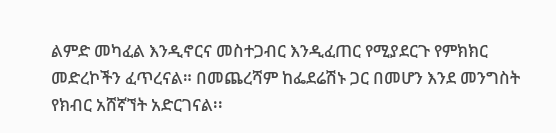ልምድ መካፈል እንዲኖርና መስተጋብር እንዲፈጠር የሚያደርጉ የምክክር መድረኮችን ፈጥረናል። በመጨረሻም ከፌደሬሽኑ ጋር በመሆን እንደ መንግስት የክብር አሸኛኘት አድርገናል፡፡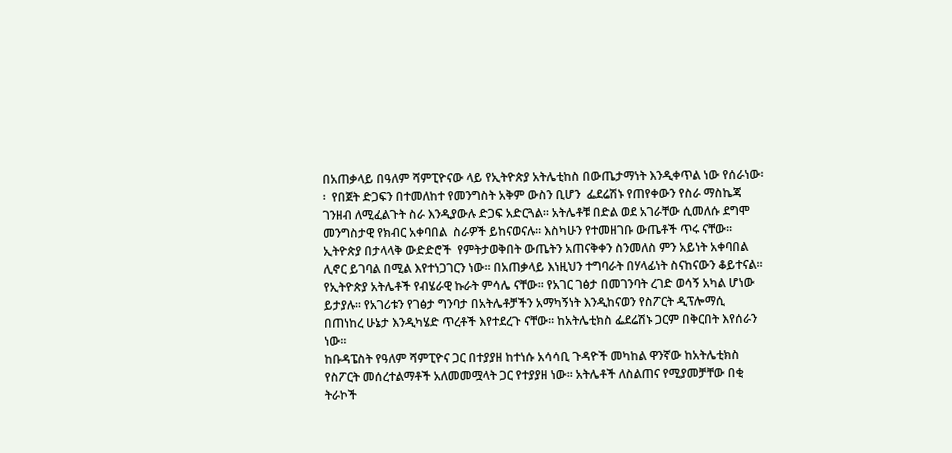በአጠቃላይ በዓለም ሻምፒዮናው ላይ የኢትዮጵያ አትሌቲከስ በውጤታማነት እንዲቀጥል ነው የሰራነው፡፡  የበጀት ድጋፍን በተመለከተ የመንግስት አቅም ውስን ቢሆን  ፌደሬሽኑ የጠየቀውን የስራ ማስኬጃ ገንዘብ ለሚፈልጉት ስራ እንዲያውሉ ድጋፍ አድርጓል። አትሌቶቹ በድል ወደ አገራቸው ሲመለሱ ደግሞ  መንግስታዊ የክብር አቀባበል  ስራዎች ይከናወናሉ። እስካሁን የተመዘገቡ ውጤቶች ጥሩ ናቸው፡፡ ኢትዮጵያ በታላላቅ ውድድሮች  የምትታወቅበት ውጤትን አጠናቅቀን ስንመለስ ምን አይነት አቀባበል ሊኖር ይገባል በሚል እየተነጋገርን ነው፡፡ በአጠቃላይ እነዚህን ተግባራት በሃላፊነት ስናከናውን ቆይተናል፡፡ የኢትዮጵያ አትሌቶች የብሄራዊ ኩራት ምሳሌ ናቸው። የአገር ገፅታ በመገንባት ረገድ ወሳኝ አካል ሆነው ይታያሉ፡፡ የአገሪቱን የገፅታ ግንባታ በአትሌቶቻችን አማካኝነት እንዲከናወን የስፖርት ዲፕሎማሲ በጠነከረ ሁኔታ እንዲካሄድ ጥረቶች እየተደረጉ ናቸው፡፡ ከአትሌቲክስ ፌደሬሽኑ ጋርም በቅርበት እየሰራን ነው፡፡
ከቡዳፔስት የዓለም ሻምፒዮና ጋር በተያያዘ ከተነሱ አሳሳቢ ጉዳዮች መካከል ዋንኛው ከአትሌቲክስ የስፖርት መሰረተልማቶች አለመመሟላት ጋር የተያያዘ ነው። አትሌቶች ለስልጠና የሚያመቻቸው በቂ ትራኮች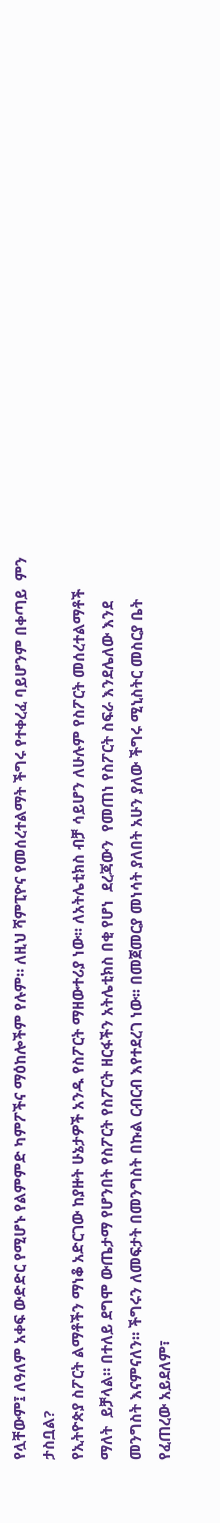የሏቸውም፤ ለዓለም አቀፍ ውድድር የሚሆኑ የልምምድ ካምፖችና ማዕከሎችም የሉም። ለዚህ ሻምፒዮና የመሰረተልማት ችግሩ የተቀረፈ ባይሆንም በቀጣይ  ምን ታስቧል?
የኢትዮጵያ ስፖርት ልማቶችን ማነቆ አድርገው ከያዙት ሁኔታዎች አንዱ የስፖርት ማዘውተሪያ ነው፡፡ ለአትሌቲክስ ብቻ ሳይሆን ለሁሉም የስፖርት መሰረተልማቶች ማለት  ይቻላል። በተለይ ደግሞ ውጤታማ የሆንበት የስፖርት የስፖርት ዘርፋችን አትሌቲክስ በቂ የሆነ  ደረጃውን  የመጠነ የስፖርት ስፍራ እንደሌለው እንደ መንግስት እናምናለን። ችግሩን ለመፍታት በመንግስት በኩል ርብርብ እየተደረገ ነው፡፡ በመጀመርያ መነሳት ያለበት አሁን ያለው ችግሩ ሚኒስትር መስርያ ቤት የፈጠረው አይደለም፣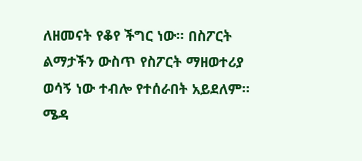ለዘመናት የቆየ ችግር ነው፡፡ በስፖርት  ልማታችን ውስጥ የስፖርት ማዘወተሪያ ወሳኝ ነው ተብሎ የተሰራበት አይደለም። ሜዳ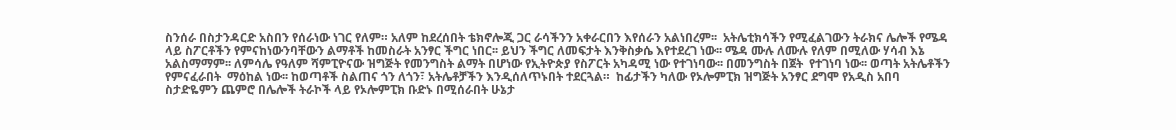ስንሰራ በስታንዳርድ አስበን የሰራነው ነገር የለም። አለም ከደረሰበት ቴክኖሎጂ ጋር ራሳችንን አቀራርበን እየሰራን አልነበረም፡፡  አትሌቲክሳችን የሚፈልገውን ትራክና ሌሎች የሜዳ ላይ ስፖርቶችን የምናከነውንባቸውን ልማቶች ከመስራት አንፃር ችግር ነበር፡፡ ይህን ችግር ለመፍታት እንቅስቃሴ እየተደረገ ነው፡፡ ሜዳ ሙሉ ለሙሉ የለም በሚለው ሃሳብ እኔ አልስማማም፡፡ ለምሳሌ የዓለም ሻምፒዮናው ዝግጅት የመንግስት ልማት በሆነው የኢትዮጵያ የስፖርት አካዳሚ ነው የተገነባው፡፡ በመንግስት በጀት  የተገነባ ነው፡፡ ወጣት አትሌቶችን የምናፈራበት  ማዕከል ነው፡፡ ከወጣቶች ስልጠና ጎን ለጎን፣ አትሌቶቻችን እንዲሰለጥኑበት ተደርጓል።  ከፊታችን ካለው የኦሎምፒክ ዝግጅት አንፃር ደግሞ የአዲስ አበባ ስታድዬምን ጨምሮ በሌሎች ትራኮች ላይ የኦሎምፒክ ቡድኑ በሚሰራበት ሁኔታ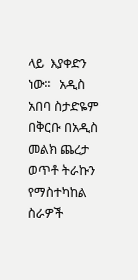ላይ  እያቀድን ነው፡፡   አዲስ አበባ ስታድዬም በቅርቡ በአዲስ መልክ ጨረታ ወጥቶ ትራኩን የማስተካከል ስራዎች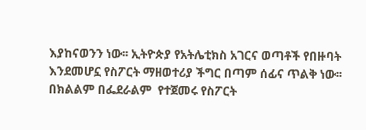እያከናወንን ነው፡፡ ኢትዮጵያ የአትሌቲክስ አገርና ወጣቶች የበዙባት እንደመሆኗ የስፖርት ማዘወተሪያ ችግር በጣም ሰፊና ጥልቅ ነው፡፡ በክልልም በፌደራልም  የተጀመሩ የስፖርት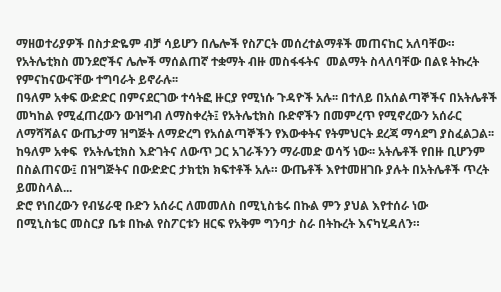ማዘወተሪያዎች በስታድዬም ብቻ ሳይሆን በሌሎች የስፖርት መሰረተልማቶች መጠናከር አለባቸው። የአትሌቲክስ መንደሮችና ሌሎች ማሰልጠኛ ተቋማት ብዙ መስፋፋትና  መልማት ስላለባቸው በልዩ ትኩረት የምናከናውናቸው ተግባራት ይኖራሉ፡፡
በዓለም አቀፍ ውድድር በምናደርገው ተሳትፎ ዙርያ የሚነሱ ጉዳዮች አሉ፡፡ በተለይ በአሰልጣኞችና በአትሌቶች መካከል የሚፈጠረውን ውዝግብ ለማስቀረት፤ የአትሌቲክስ ቡድኖችን በመምረጥ የሚኖረውን አሰራር ለማሻሻልና ውጤታማ ዝግጅት ለማድረግ የአሰልጣኞችን የእውቀትና የትምህርት ደረጃ ማሳደግ ያስፈልጋል፡፡ ከዓለም አቀፍ  የአትሌቲክስ እድገትና ለውጥ ጋር አገራችንን ማራመድ ወሳኝ ነው፡፡ አትሌቶች የበዙ ቢሆንም በስልጠናው፤ በዝግጅትና በውድድር ታክቲክ ክፍተቶች አሉ። ውጤቶች እየተመዘገቡ ያሉት በአትሌቶች ጥረት ይመስላል...
ድሮ የነበረውን የብሄራዊ ቡድን አሰራር ለመመለስ በሚኒስቴሩ በኩል ምን ያህል እየተሰራ ነው
በሚኒስቴር መስርያ ቤቱ በኩል የስፖርቱን ዘርፍ የአቅም ግንባታ ስራ በትኩረት እናካሂዳለን።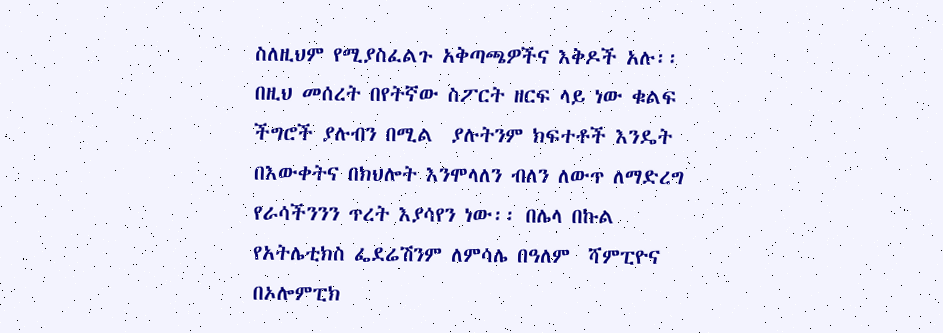ስለዚህም የሚያስፈልጉ አቅጣጫዎችና እቅዶች አሉ፡፡ በዚህ መሰረት በየትኛው ስፖርት ዘርፍ ላይ ነው ቁልፍ ችግሮች ያሉብን በሚል  ያሉትንም ክፍተቶች እንዴት በእውቀትና በክህሎት እንሞላለን ብለን ለውጥ ለማድረግ የራሳችንንን ጥረት እያሳየን ነው፡፡ በሌላ በኩል የአትሌቲክስ ፌደሬሽንም ለምሳሌ በዓለም  ሻምፒዮና በኦሎምፒክ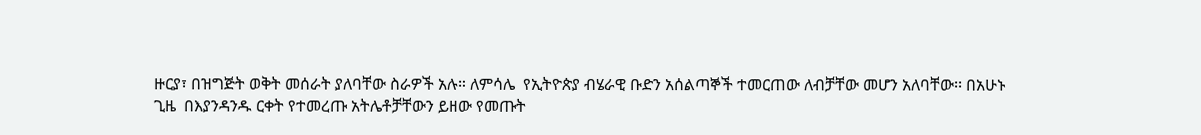ዙርያ፣ በዝግጅት ወቅት መሰራት ያለባቸው ስራዎች አሉ። ለምሳሌ  የኢትዮጵያ ብሄራዊ ቡድን አሰልጣኞች ተመርጠው ለብቻቸው መሆን አለባቸው፡፡ በአሁኑ ጊዜ  በእያንዳንዱ ርቀት የተመረጡ አትሌቶቻቸውን ይዘው የመጡት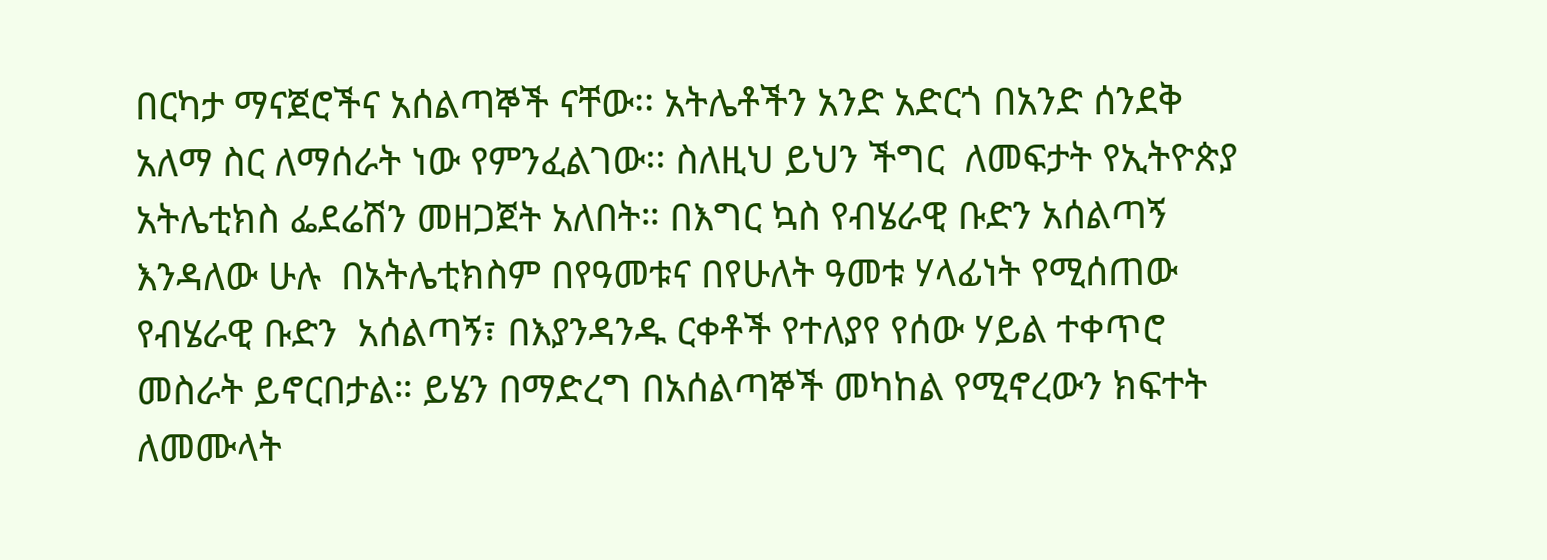በርካታ ማናጀሮችና አሰልጣኞች ናቸው፡፡ አትሌቶችን አንድ አድርጎ በአንድ ሰንደቅ አለማ ስር ለማሰራት ነው የምንፈልገው፡፡ ስለዚህ ይህን ችግር  ለመፍታት የኢትዮጵያ አትሌቲክስ ፌደሬሽን መዘጋጀት አለበት። በእግር ኳስ የብሄራዊ ቡድን አሰልጣኝ እንዳለው ሁሉ  በአትሌቲክስም በየዓመቱና በየሁለት ዓመቱ ሃላፊነት የሚሰጠው የብሄራዊ ቡድን  አሰልጣኝ፣ በእያንዳንዱ ርቀቶች የተለያየ የሰው ሃይል ተቀጥሮ መስራት ይኖርበታል። ይሄን በማድረግ በአሰልጣኞች መካከል የሚኖረውን ክፍተት ለመሙላት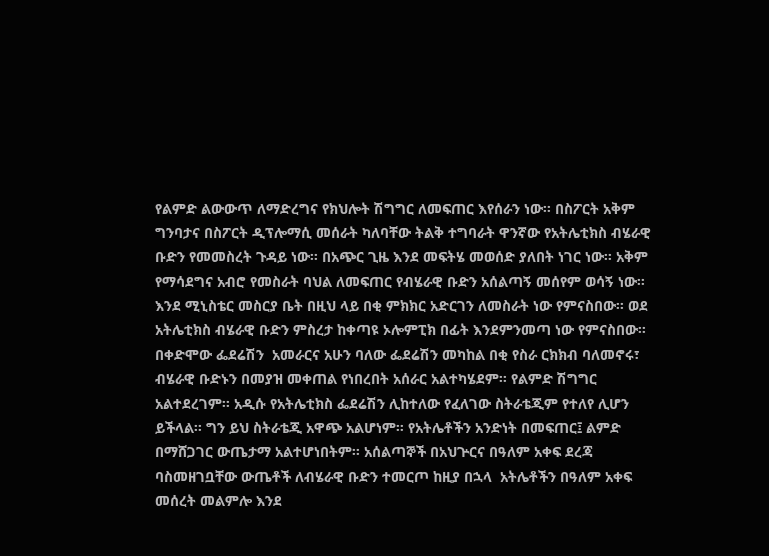የልምድ ልውውጥ ለማድረግና የክህሎት ሽግግር ለመፍጠር እየሰራን ነው፡፡ በስፖርት አቅም ግንባታና በስፖርት ዲፕሎማሲ መሰራት ካለባቸው ትልቅ ተግባራት ዋንኛው የአትሌቲክስ ብሄራዊ ቡድን የመመስረት ጉዳይ ነው፡፡ በአጭር ጊዜ እንደ መፍትሄ መወሰድ ያለበት ነገር ነው፡፡ አቅም የማሳደግና አብሮ የመስራት ባህል ለመፍጠር የብሄራዊ ቡድን አሰልጣኝ መሰየም ወሳኝ ነው፡፡ እንደ ሚኒስቴር መስርያ ቤት በዚህ ላይ በቂ ምክክር አድርገን ለመስራት ነው የምናስበው፡፡ ወደ አትሌቲክስ ብሄራዊ ቡድን ምስረታ ከቀጣዩ ኦሎምፒክ በፊት እንደምንመጣ ነው የምናስበው፡፡ በቀድሞው ፌደሬሽን  አመራርና አሁን ባለው ፌደሬሽን መካከል በቂ የስራ ርክክብ ባለመኖሩ፣  ብሄራዊ ቡድኑን በመያዝ መቀጠል የነበረበት አሰራር አልተካሄደም፡፡ የልምድ ሽግግር አልተደረገም፡፡ አዲሱ የአትሌቲክስ ፌደሬሽን ሊከተለው የፈለገው ስትራቴጂም የተለየ ሊሆን ይችላል፡፡ ግን ይህ ስትራቴጂ አዋጭ አልሆነም። የአትሌቶችን አንድነት በመፍጠር፤ ልምድ በማሸጋገር ውጤታማ አልተሆነበትም፡፡ አሰልጣኞች በአህጕርና በዓለም አቀፍ ደረጃ ባስመዘገቧቸው ውጤቶች ለብሄራዊ ቡድን ተመርጦ ከዚያ በኋላ  አትሌቶችን በዓለም አቀፍ መሰረት መልምሎ እንደ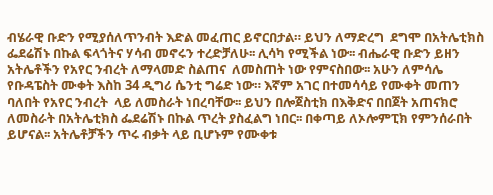ብሄራዊ ቡድን የሚያሰለጥንብት እድል መፈጠር ይኖርበታል። ይህን ለማድረግ  ደግሞ በአትሌቲክስ ፌደሬሽኑ በኩል ፍላጎትና ሃሳብ መኖሩን ተረድቻለሁ፡፡ ሊሳካ የሚችል ነው፡፡ ብሔራዊ ቡድን ይዘን አትሌቶችን የአየር ንብረት ለማላመድ ስልጠና  ለመስጠት ነው የምናስበው፡፡ አሁን ለምሳሌ የቡዳፔስት ሙቀት እስከ 34 ዲግሪ ሴንቲ ግሬድ ነው። እኛም አገር በተመሳሳይ የሙቀት መጠን ባለበት የአየር ንብረት  ላይ ለመስራት ነበረባቸው፡፡ ይህን በሎጀስቲክ በእቅድና በበጀት አጠናክሮ ለመስራት በአትሌቲክስ ፌደሬሽኑ በኩል ጥረት ያስፈልግ ነበር፡፡ በቀጣይ ለኦሎምፒክ የምንሰራበት ይሆናል፡፡ አትሌቶቻችን ጥሩ ብቃት ላይ ቢሆኑም የሙቀቱ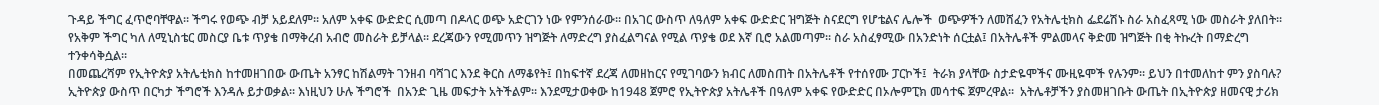ጉዳይ ችግር ፈጥሮባቸዋል፡፡ ችግሩ የወጭ ብቻ አይደለም፡፡ አለም አቀፍ ውድድር ሲመጣ በዶላር ወጭ አድርገን ነው የምንሰራው። በአገር ውስጥ ለዓለም አቀፍ ውድድር ዝግጅት ስናደርግ የሆቴልና ሌሎች  ወጭዎችን ለመሸፈን የአትሌቲክስ ፌደሬሽኑ ስራ አስፈጻሚ ነው መስራት ያለበት፡፡ የአቅም ችግር ካለ ለሚኒስቴር መስርያ ቤቱ ጥያቄ በማቅረብ አብሮ መስራት ይቻላል፡፡ ደረጃውን የሚመጥን ዝግጅት ለማድረግ ያስፈልግናል የሚል ጥያቄ ወደ እኛ ቢሮ አልመጣም፡፡ ስራ አስፈፃሚው በአንድነት ሰርቷል፤ በአትሌቶች ምልመላና ቅድመ ዝግጅት በቂ ትኩረት በማድረግ ተንቀሳቅሷል፡፡
በመጨረሻም የኢትዮጵያ አትሌቲክስ ከተመዘገበው ውጤት አንፃር ከሽልማት ገንዘብ ባሻገር እንደ ቅርስ ለማቆየት፤ በከፍተኛ ደረጃ ለመዘከርና የሚገባውን ክብር ለመስጠት በአትሌቶች የተሰየሙ ፓርኮች፤  ትራክ ያላቸው ስታድዬሞችና ሙዚዬሞች የሉንም፡፡ ይህን በተመለከተ ምን ያስባሉ?
ኢትዮጵያ ውስጥ በርካታ ችግሮች እንዳሉ ይታወቃል፡፡ እነዚህን ሁሉ ችግሮች  በአንድ ጊዜ መፍታት አትችልም፡፡ እንደሚታወቀው ከ1948 ጀምሮ የኢትዮጵያ አትሌቶች በዓለም አቀፍ የውድድር በኦሎምፒክ መሳተፍ ጀምረዋል።  አትሌቶቻችን ያስመዘገቡት ውጤት በኢትዮጵያ ዘመናዊ ታሪክ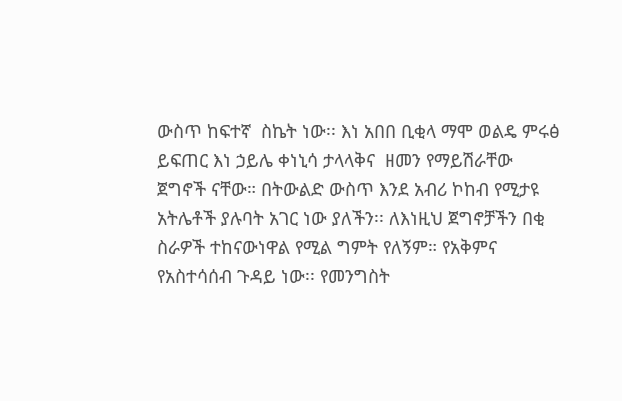ውስጥ ከፍተኛ  ስኬት ነው፡፡ እነ አበበ ቢቂላ ማሞ ወልዴ ምሩፅ ይፍጠር እነ ኃይሌ ቀነኒሳ ታላላቅና  ዘመን የማይሽራቸው ጀግኖች ናቸው። በትውልድ ውስጥ እንደ አብሪ ኮከብ የሚታዩ አትሌቶች ያሉባት አገር ነው ያለችን፡፡ ለእነዚህ ጀግኖቻችን በቂ ስራዎች ተከናውነዋል የሚል ግምት የለኝም። የአቅምና የአስተሳሰብ ጉዳይ ነው፡፡ የመንግስት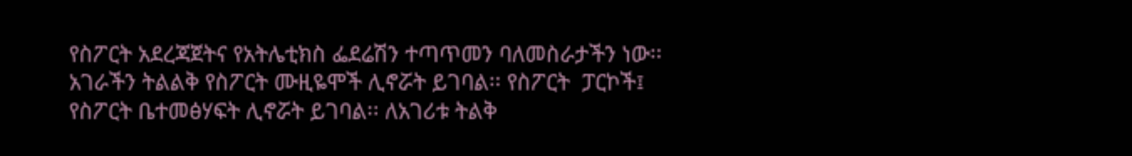የስፖርት አደረጃጀትና የአትሌቲክስ ፌደሬሽን ተጣጥመን ባለመስራታችን ነው፡፡ አገራችን ትልልቅ የስፖርት ሙዚዬሞች ሊኖሯት ይገባል፡፡ የስፖርት  ፓርኮች፤ የስፖርት ቤተመፅሃፍት ሊኖሯት ይገባል፡፡ ለአገሪቱ ትልቅ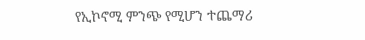የኢኮኖሚ ምንጭ የሚሆን ተጨማሪ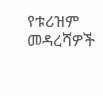የቱሪዝም መዳረሻዎች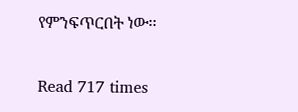የምንፍጥርበት ነው፡፡

Read 717 times